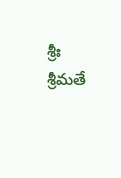శ్రీః శ్రీమతే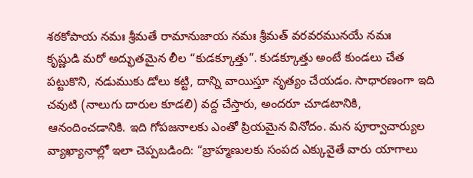శఠకోపాయ నమః శ్రీమతే రామానుజాయ నమః శ్రీమత్ వరవరమునయే నమః
కృష్ణుడి మరో అద్భుతమైన లీల “కుడక్కూత్తు”. కుడక్కూత్తు అంటే కుండలు చేత పట్టుకొని, నడుముకు డోలు కట్టి, దాన్ని వాయిస్తూ నృత్యం చేయడం. సాధారణంగా ఇది చవుటి (నాలుగు దారుల కూడలి) వద్ద చేస్తారు, అందరూ చూడటానికి, ఆనందించడానికి. ఇది గోపజనాలకు ఎంతో ప్రియమైన వినోదం. మన పూర్వాచార్యుల వ్యాఖ్యానాల్లో ఇలా చెప్పబడింది: “బ్రాహ్మణులకు సంపద ఎక్కువైతే వారు యాగాలు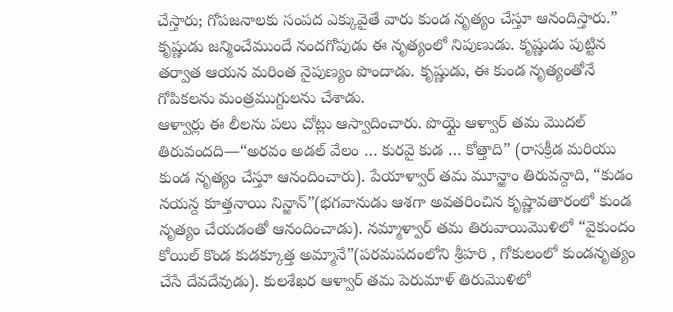చేస్తారు; గోపజనాలకు సంపద ఎక్కువైతే వారు కుండ నృత్యం చేస్తూ ఆనందిస్తారు.”
కృష్ణుడు జన్మించేముందే నందగోపుడు ఈ నృత్యంలో నిపుణుడు. కృష్ణుడు పుట్టిన తర్వాత ఆయన మరింత నైపుణ్యం పొందాడు. కృష్ణుడు, ఈ కుండ నృత్యంతోనే గోపికలను మంత్రముగ్దులను చేశాడు.
ఆళ్వార్లు ఈ లీలను పలు చోట్లు ఆస్వాదించారు. పొయ్గై ఆళ్వార్ తమ మొదల్ తిరువందది—“అరవం అడల్ వేలం … కురవై కుడ … కోత్తాది” (రాసక్రీడ మరియు కుండ నృత్యం చేస్తూ ఆనందించారు). పేయాళ్వార్ తమ మూన్ఱాం తిరువన్దాది, “కుడం నయన్ద కూత్తనాయి నిన్ఱాన్”(భగవానుడు ఆశగా అవతరించిన కృష్ణావతారంలో కుండ నృత్యం చేయడంతో ఆనందించాడు). నమ్మాళ్వార్ తమ తిరువాయిమొళిలో “వైకుందం కోయిల్ కొండ కుడక్కూత్త అమ్మానే”(పరమపదంలోని శ్రీహరి , గోకులంలో కుండనృత్యం చేసే దేవదేవుడు). కులశేఖర ఆళ్వార్ తమ పెరుమాళ్ తిరుమొళిలో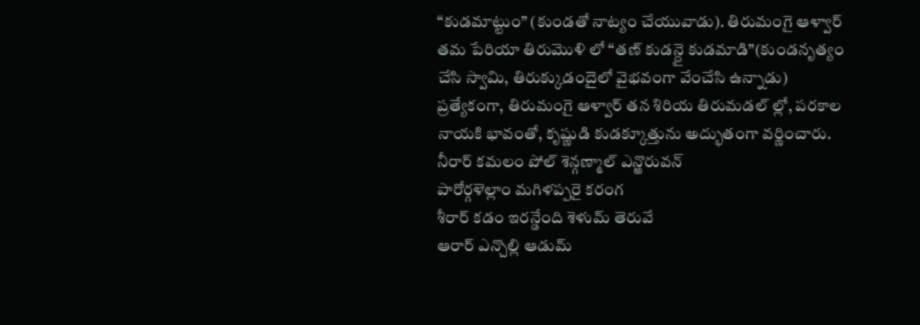“కుడమాట్టుం” (కుండతో నాట్యం చేయువాడు). తిరుమంగై ఆళ్వార్ తమ పేరియా తిరుమొళి లో “తణ్ కుడన్దై కుడమాడి”(కుండనృత్యం చేసి స్వామి, తిరుక్కుడందైలో వైభవంగా వేంచేసి ఉన్నాడు)
ప్రత్యేకంగా, తిరుమంగై ఆళ్వార్ తన శిరియ తిరుమడల్ ల్లో, పరకాల నాయకి భావంతో, కృష్ణుడి కుడక్కూత్తును అద్భుతంగా వర్ణించారు.
నీరార్ కమలం పోల్ శెన్గణ్మాల్ ఎన్ఱొరువన్
పారోర్గళెల్లాం మగిళప్పరై కరంగ
శీరార్ కడం ఇరన్డేంది శెళుమ్ తెరువే
ఆరార్ ఎన్చొల్లి ఆడుమ్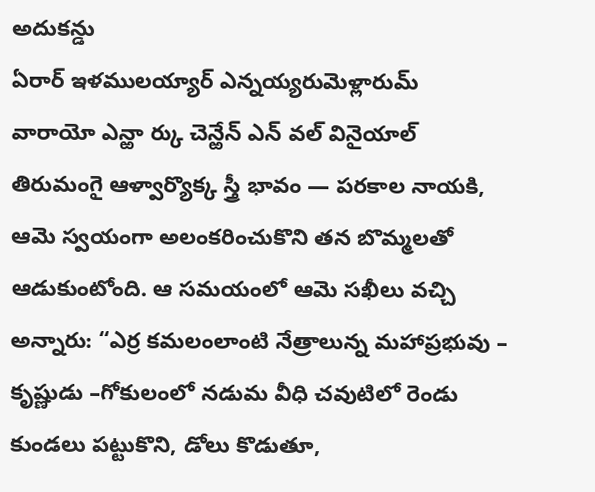అదుకన్డు
ఏరార్ ఇళములయ్యార్ ఎన్నయ్యరుమెళ్లారుమ్
వారాయో ఎన్ఱా ర్కు చెన్ఱేన్ ఎన్ వల్ వినైయాల్
తిరుమంగై ఆళ్వార్యొక్క స్త్రీ భావం — పరకాల నాయకి, ఆమె స్వయంగా అలంకరించుకొని తన బొమ్మలతో ఆడుకుంటోంది. ఆ సమయంలో ఆమె సఖీలు వచ్చి అన్నారు: “ఎర్ర కమలంలాంటి నేత్రాలున్న మహాప్రభువు – కృష్ణుడు –గోకులంలో నడుమ వీధి చవుటిలో రెండు కుండలు పట్టుకొని, డోలు కొడుతూ,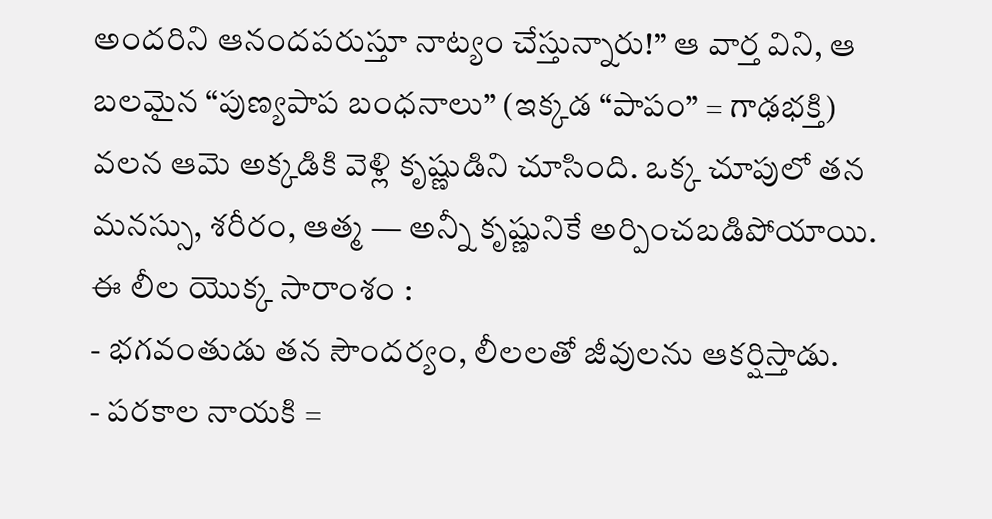అందరిని ఆనందపరుస్తూ నాట్యం చేస్తున్నారు!” ఆ వార్త విని, ఆ బలమైన “పుణ్యపాప బంధనాలు” (ఇక్కడ “పాపం” = గాఢభక్తి) వలన ఆమె అక్కడికి వెళ్లి కృష్ణుడిని చూసింది. ఒక్క చూపులో తన మనస్సు, శరీరం, ఆత్మ — అన్నీ కృష్ణునికే అర్పించబడిపోయాయి.
ఈ లీల యొక్క సారాంశం :
- భగవంతుడు తన సౌందర్యం, లీలలతో జీవులను ఆకర్షిస్తాడు.
- పరకాల నాయకి =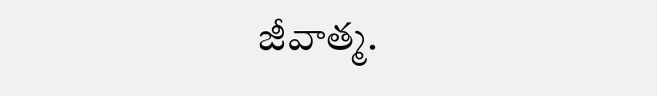జీవాత్మ.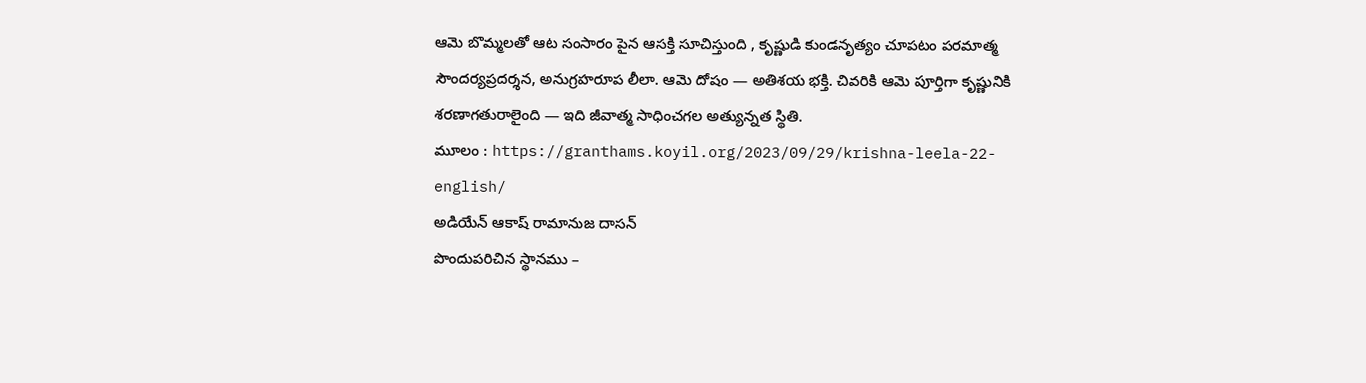ఆమె బొమ్మలతో ఆట సంసారం పైన ఆసక్తి సూచిస్తుంది , కృష్ణుడి కుండనృత్యం చూపటం పరమాత్మ సౌందర్యప్రదర్శన, అనుగ్రహరూప లీలా. ఆమె దోషం — అతిశయ భక్తి. చివరికి ఆమె పూర్తిగా కృష్ణునికి శరణాగతురాలైంది — ఇది జీవాత్మ సాధించగల అత్యున్నత స్థితి.
మూలం : https://granthams.koyil.org/2023/09/29/krishna-leela-22-english/
అడియేన్ ఆకాష్ రామానుజ దాసన్
పొందుపరిచిన స్థానము –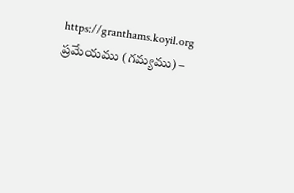https://granthams.koyil.org
ప్రమేయము (గమ్యము) –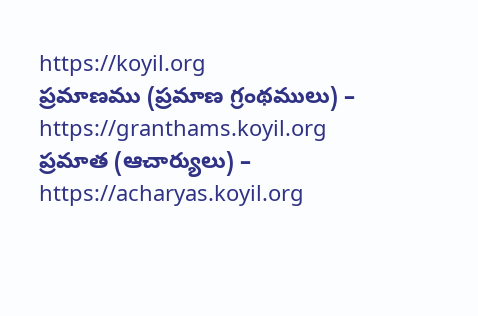https://koyil.org
ప్రమాణము (ప్రమాణ గ్రంథములు) – https://granthams.koyil.org
ప్రమాత (ఆచార్యులు) – https://acharyas.koyil.org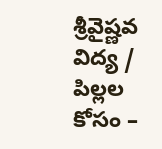శ్రీవైష్ణవ విద్య / పిల్లల కోసం –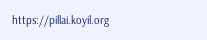https://pillai.koyil.org